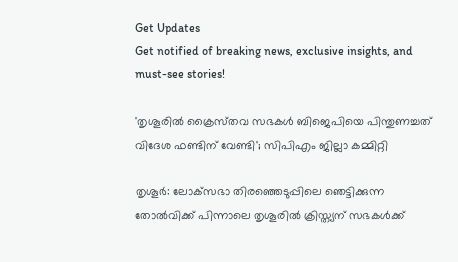Get Updates
Get notified of breaking news, exclusive insights, and must-see stories!

'തൃശൂരിൽ ക്രൈസ്‌തവ സഭകൾ ബിജെപിയെ പിന്തുണച്ചത് വിദേശ ഫണ്ടിന് വേണ്ടി'; സിപിഎം ജില്ലാ കമ്മിറ്റി

തൃശൂർ: ലോക്‌സഭാ തിരഞ്ഞെടുപ്പിലെ ഞെട്ടിക്കുന്ന തോൽവിക്ക് പിന്നാലെ തൃശൂരിൽ ക്രിസ്ത്യന് സഭകൾക്ക്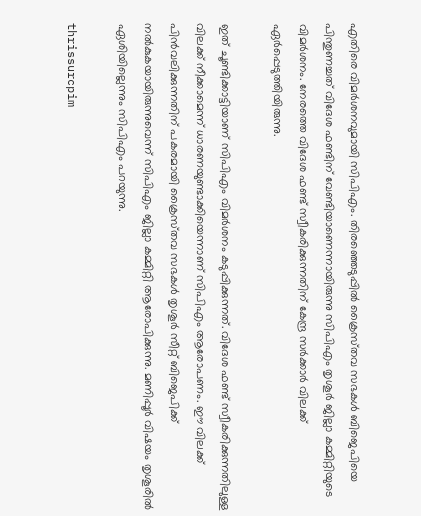എതിരെ വിമർശനവുമായി സിപിഎം. തിരഞ്ഞെടുപ്പിൽ ക്രൈസ്‌തവ സഭകള്‍ ബിജെപിയെ പിന്തുണച്ചത് വിദേശ ഫണ്ടിന് വേണ്ടിയാണെന്നായിരുന്നു സിപിഎം തൃശൂർ ജില്ലാ കമ്മിറ്റിയുടെ വിമർശനം. നേരത്തെ വിദേശ ഫണ്ട് സ്വീകരിക്കുന്നതിന് കേന്ദ്ര സർക്കാർ വിലക്ക് ഏർപ്പെടുത്തിയിരുന്നു.

ഇത് ചൂണ്ടിക്കാട്ടിയാണ് സിപിഎം വിമർശനം കടുപ്പിക്കുന്നത്. വിദേശ ഫണ്ട് സ്വീകരിക്കുന്നതിലുള്ള വിലക്ക് നീക്കാമെന്ന് ധാരണയുണ്ടാക്കിയെന്നാണ് സിപിഎം ആരോപണം. ഈ വിലക്ക് പിന്‍വലിക്കുന്നതിന് പകരമായി ക്രൈസ്‌തവ സഭകൾ തൃശൂര്‍ സീറ്റ് ബിജെപിക്ക് നല്‍കുകയായിരുന്നുവെന്ന് സിപിഎം ജില്ലാ കമ്മിറ്റി ആരോപിക്കുന്നു. മണിപ്പൂർ വിഷയം തൃശൂരിൽ ഏശിയില്ലെന്നും സിപിഎം പറയുന്നു.

thrissurcpim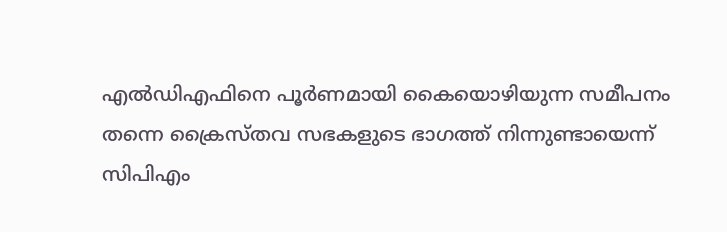എൽഡിഎഫിനെ പൂർണമായി കൈയൊഴിയുന്ന സമീപനം തന്നെ ക്രൈസ്‌തവ സഭകളുടെ ഭാഗത്ത് നിന്നുണ്ടായെന്ന് സിപിഎം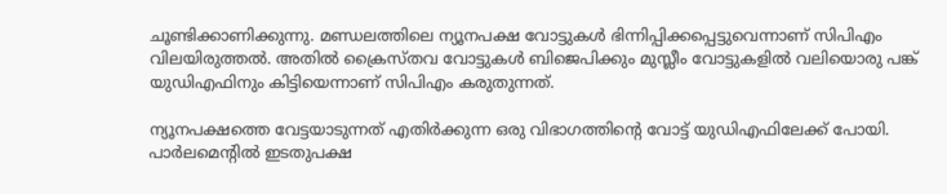ചൂണ്ടിക്കാണിക്കുന്നു. മണ്ഡലത്തിലെ ന്യൂനപക്ഷ വോട്ടുകൾ ഭിന്നിപ്പിക്കപ്പെട്ടുവെന്നാണ് സിപിഎം വിലയിരുത്തൽ. അതിൽ ക്രൈസ്‌തവ വോട്ടുകൾ ബിജെപിക്കും മുസ്ലീം വോട്ടുകളിൽ വലിയൊരു പങ്ക് യുഡിഎഫിനും കിട്ടിയെന്നാണ് സിപിഎം കരുതുന്നത്.

ന്യൂനപക്ഷത്തെ വേട്ടയാടുന്നത് എതിര്‍ക്കുന്ന ഒരു വിഭാഗത്തിന്റെ വോട്ട് യുഡിഎഫിലേക്ക് പോയി. പാർലമെന്റിൽ ഇടതുപക്ഷ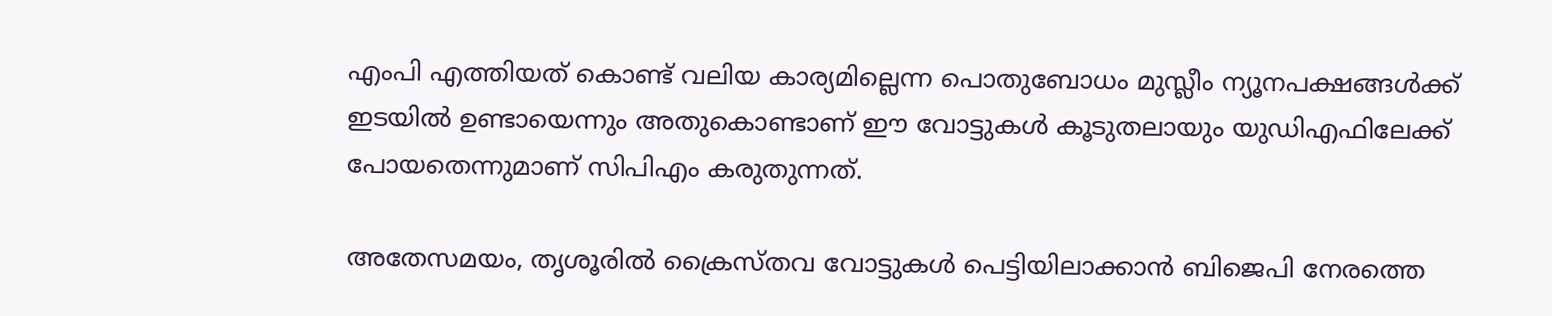എംപി എത്തിയത് കൊണ്ട് വലിയ കാര്യമില്ലെന്ന പൊതുബോധം മുസ്ലീം ന്യൂനപക്ഷങ്ങൾക്ക് ഇടയിൽ ഉണ്ടായെന്നും അതുകൊണ്ടാണ് ഈ വോട്ടുകൾ കൂടുതലായും യുഡിഎഫിലേക്ക് പോയതെന്നുമാണ് സിപിഎം കരുതുന്നത്.

അതേസമയം, തൃശൂരിൽ ക്രൈസ്‌തവ വോട്ടുകൾ പെട്ടിയിലാക്കാൻ ബിജെപി നേരത്തെ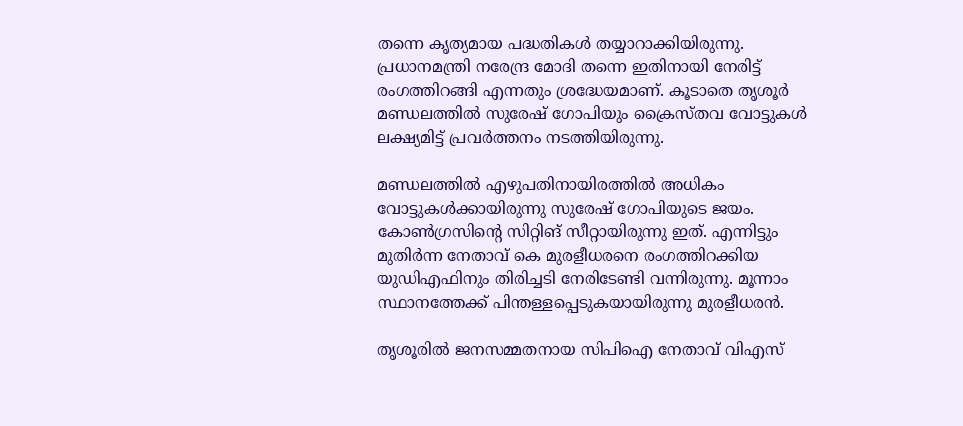തന്നെ കൃത്യമായ പദ്ധതികൾ തയ്യാറാക്കിയിരുന്നു. പ്രധാനമന്ത്രി നരേന്ദ്ര മോദി തന്നെ ഇതിനായി നേരിട്ട് രംഗത്തിറങ്ങി എന്നതും ശ്രദ്ധേയമാണ്. കൂടാതെ തൃശൂർ മണ്ഡലത്തിൽ സുരേഷ് ഗോപിയും ക്രൈസ്‌തവ വോട്ടുകൾ ലക്ഷ്യമിട്ട് പ്രവർത്തനം നടത്തിയിരുന്നു.

മണ്ഡലത്തിൽ എഴുപതിനായിരത്തിൽ അധികം വോട്ടുകൾക്കായിരുന്നു സുരേഷ് ഗോപിയുടെ ജയം. കോൺഗ്രസിന്റെ സിറ്റിങ് സീറ്റായിരുന്നു ഇത്. എന്നിട്ടും മുതിർന്ന നേതാവ് കെ മുരളീധരനെ രംഗത്തിറക്കിയ യുഡിഎഫിനും തിരിച്ചടി നേരിടേണ്ടി വന്നിരുന്നു. മൂന്നാം സ്ഥാനത്തേക്ക് പിന്തള്ളപ്പെടുകയായിരുന്നു മുരളീധരൻ.

തൃശൂരിൽ ജനസമ്മതനായ സിപിഐ നേതാവ് വിഎസ്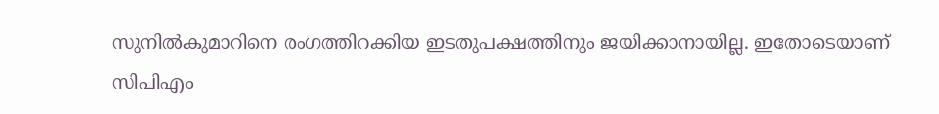സുനിൽകുമാറിനെ രംഗത്തിറക്കിയ ഇടതുപക്ഷത്തിനും ജയിക്കാനായില്ല. ഇതോടെയാണ് സിപിഎം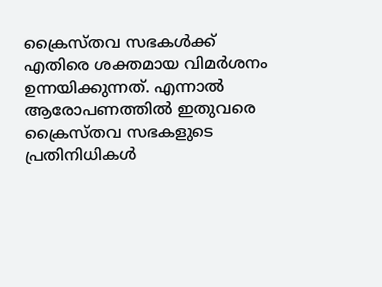ക്രൈസ്‌തവ സഭകൾക്ക് എതിരെ ശക്തമായ വിമർശനം ഉന്നയിക്കുന്നത്. എന്നാൽ ആരോപണത്തിൽ ഇതുവരെ ക്രൈസ്‌തവ സഭകളുടെ പ്രതിനിധികൾ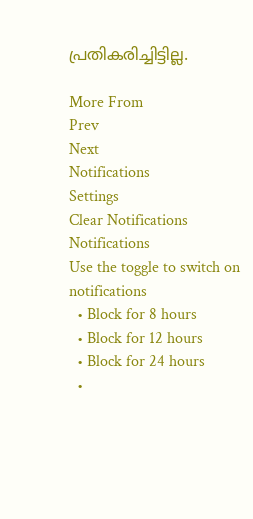പ്രതികരിച്ചിട്ടില്ല.

More From
Prev
Next
Notifications
Settings
Clear Notifications
Notifications
Use the toggle to switch on notifications
  • Block for 8 hours
  • Block for 12 hours
  • Block for 24 hours
  •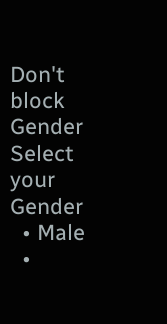Don't block
Gender
Select your Gender
  • Male
  •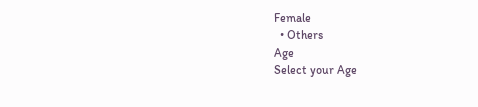Female
  • Others
Age
Select your Age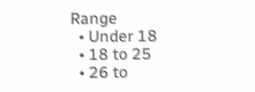Range
  • Under 18
  • 18 to 25
  • 26 to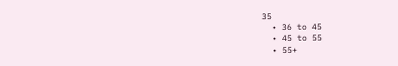35
  • 36 to 45
  • 45 to 55
  • 55+